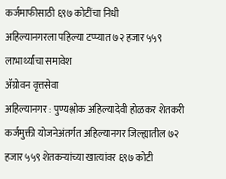कर्जमाफीसाठी ६९७ कोटींचा निधी
अहिल्यानगरला पहिल्या टप्प्यात ७२ हजार ५५९ लाभार्थ्यांचा समावेश
ॲग्रोवन वृत्तसेवा
अहिल्यानगर : पुण्यश्लोक अहिल्यादेवी होळकर शेतकरी कर्जमुक्ती योजनेअंतर्गत अहिल्यानगर जिल्ह्यातील ७२ हजार ५५९ शेतकऱ्यांच्या खात्यांवर ६९७ कोटी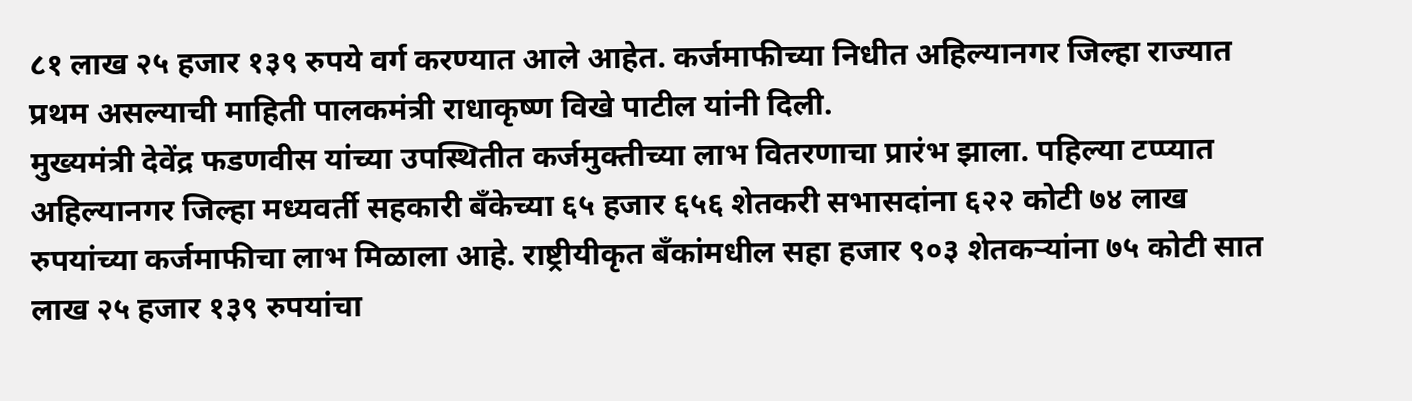८१ लाख २५ हजार १३९ रुपये वर्ग करण्यात आले आहेत. कर्जमाफीच्या निधीत अहिल्यानगर जिल्हा राज्यात प्रथम असल्याची माहिती पालकमंत्री राधाकृष्ण विखे पाटील यांनी दिली.
मुख्यमंत्री देवेंद्र फडणवीस यांच्या उपस्थितीत कर्जमुक्तीच्या लाभ वितरणाचा प्रारंभ झाला. पहिल्या टप्प्यात अहिल्यानगर जिल्हा मध्यवर्ती सहकारी बँकेच्या ६५ हजार ६५६ शेतकरी सभासदांना ६२२ कोटी ७४ लाख रुपयांच्या कर्जमाफीचा लाभ मिळाला आहे. राष्ट्रीयीकृत बँकांमधील सहा हजार ९०३ शेतकऱ्यांना ७५ कोटी सात लाख २५ हजार १३९ रुपयांचा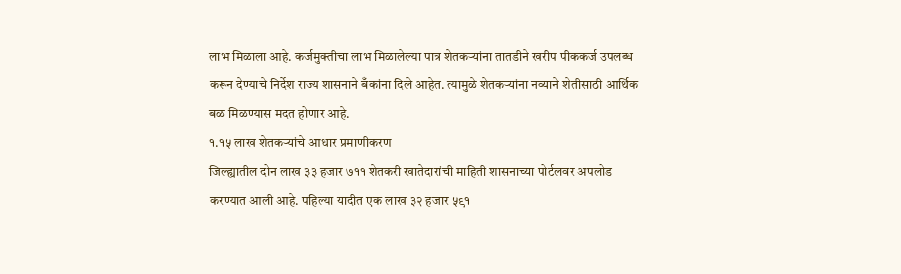लाभ मिळाला आहे. कर्जमुक्तीचा लाभ मिळालेल्या पात्र शेतकऱ्यांना तातडीने खरीप पीककर्ज उपलब्ध करून देण्याचे निर्देश राज्य शासनाने बँकांना दिले आहेत. त्यामुळे शेतकऱ्यांना नव्याने शेतीसाठी आर्थिक बळ मिळण्यास मदत होणार आहे.
१.१५ लाख शेतकऱ्यांचे आधार प्रमाणीकरण
जिल्ह्यातील दोन लाख ३३ हजार ७११ शेतकरी खातेदारांची माहिती शासनाच्या पोर्टलवर अपलोड करण्यात आली आहे. पहिल्या यादीत एक लाख ३२ हजार ५९१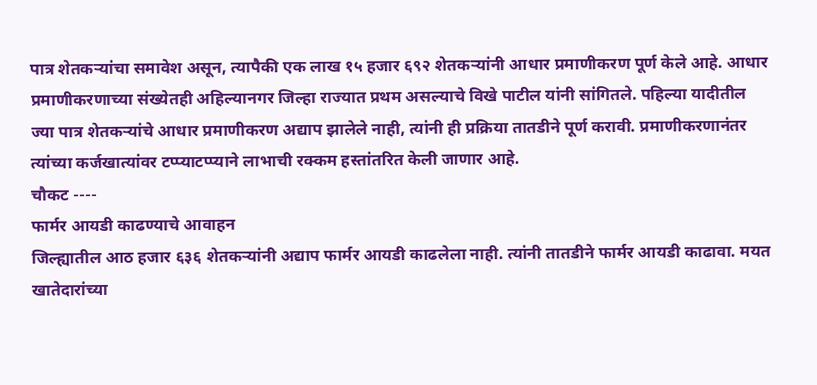पात्र शेतकऱ्यांचा समावेश असून, त्यापैकी एक लाख १५ हजार ६९२ शेतकऱ्यांनी आधार प्रमाणीकरण पूर्ण केले आहे. आधार प्रमाणीकरणाच्या संख्येतही अहिल्यानगर जिल्हा राज्यात प्रथम असल्याचे विखे पाटील यांनी सांगितले. पहिल्या यादीतील ज्या पात्र शेतकऱ्यांचे आधार प्रमाणीकरण अद्याप झालेले नाही, त्यांनी ही प्रक्रिया तातडीने पूर्ण करावी. प्रमाणीकरणानंतर त्यांच्या कर्जखात्यांवर टप्प्याटप्प्याने लाभाची रक्कम हस्तांतरित केली जाणार आहे.
चौकट ----
फार्मर आयडी काढण्याचे आवाहन
जिल्ह्यातील आठ हजार ६३६ शेतकऱ्यांनी अद्याप फार्मर आयडी काढलेला नाही. त्यांनी तातडीने फार्मर आयडी काढावा. मयत खातेदारांच्या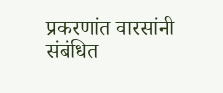प्रकरणांत वारसांनी संबंधित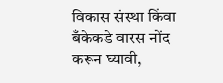विकास संस्था किंवा बँकेकडे वारस नोंद करून घ्यावी,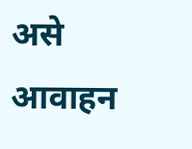असे आवाहन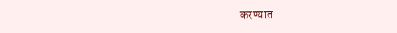करण्यात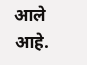आले आहे.